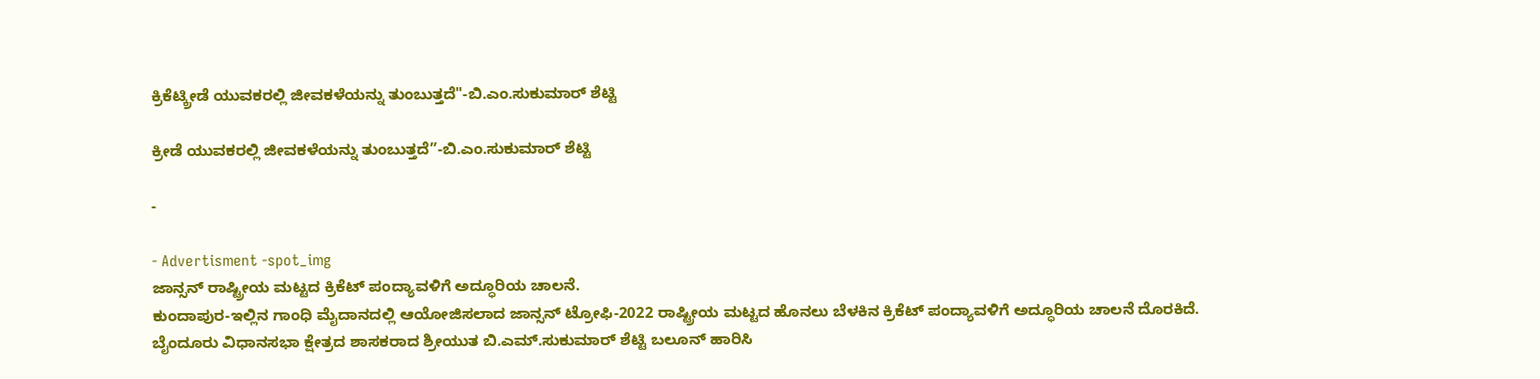ಕ್ರಿಕೆಟ್ಕ್ರೀಡೆ ಯುವಕರಲ್ಲಿ ಜೀವಕಳೆಯನ್ನು ತುಂಬುತ್ತದೆ"-ಬಿ.ಎಂ.ಸುಕುಮಾರ್ ಶೆಟ್ಟಿ

ಕ್ರೀಡೆ ಯುವಕರಲ್ಲಿ ಜೀವಕಳೆಯನ್ನು ತುಂಬುತ್ತದೆ”-ಬಿ.ಎಂ.ಸುಕುಮಾರ್ ಶೆಟ್ಟಿ

-

- Advertisment -spot_img
ಜಾನ್ಸನ್ ರಾಷ್ಟ್ರೀಯ ಮಟ್ಟದ ಕ್ರಿಕೆಟ್ ಪಂದ್ಯಾವಳಿಗೆ ಅದ್ಧೂರಿಯ ಚಾಲನೆ.
ಕುಂದಾಪುರ-ಇಲ್ಲಿನ ಗಾಂಧಿ ಮೈದಾನದಲ್ಲಿ ಆಯೋಜಿಸಲಾದ ಜಾನ್ಸನ್ ಟ್ರೋಫಿ-2022 ರಾಷ್ಟ್ರೀಯ ಮಟ್ಟದ ಹೊನಲು ಬೆಳಕಿನ ಕ್ರಿಕೆಟ್ ಪಂದ್ಯಾವಳಿಗೆ ಅದ್ಧೂರಿಯ ಚಾಲನೆ ದೊರಕಿದೆ.
ಬೈಂದೂರು ವಿಧಾನಸಭಾ ಕ್ಷೇತ್ರದ ಶಾಸಕರಾದ ಶ್ರೀಯುತ ಬಿ.ಎಮ್.ಸುಕುಮಾರ್ ಶೆಟ್ಟಿ ಬಲೂನ್ ಹಾರಿಸಿ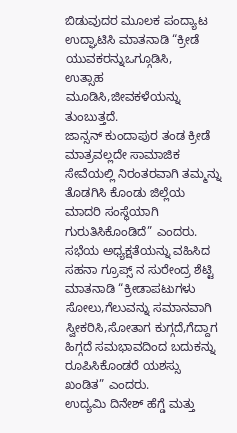ಬಿಡುವುದರ ಮೂಲಕ ಪಂದ್ಯಾಟ ಉದ್ಘಾಟಿಸಿ ಮಾತನಾಡಿ “ಕ್ರೀಡೆ ಯುವಕರನ್ನುಒಗ್ಗೂಡಿಸಿ,
ಉತ್ಸಾಹ ಮೂಡಿಸಿ,ಜೀವಕಳೆಯನ್ನು ತುಂಬುತ್ತದೆ.
ಜಾನ್ಸನ್ ಕುಂದಾಪುರ ತಂಡ ಕ್ರೀಡೆ ಮಾತ್ರವಲ್ಲದೇ ಸಾಮಾಜಿಕ ಸೇವೆಯಲ್ಲಿ ನಿರಂತರವಾಗಿ ತಮ್ಮನ್ನು ತೊಡಗಿಸಿ ಕೊಂಡು ಜಿಲ್ಲೆಯ ಮಾದರಿ ಸಂಸ್ಥೆಯಾಗಿ ಗುರುತಿಸಿಕೊಂಡಿದೆ” ಎಂದರು.
ಸಭೆಯ ಅಧ್ಯಕ್ಷತೆಯನ್ನು ವಹಿಸಿದ ಸಹನಾ ಗ್ರೂಪ್ಸ್ ನ ಸುರೇಂದ್ರ ಶೆಟ್ಟಿ ಮಾತನಾಡಿ “ಕ್ರೀಡಾಪಟುಗಳು ಸೋಲು,ಗೆಲುವನ್ನು ಸಮಾನವಾಗಿ ಸ್ವೀಕರಿಸಿ,ಸೋತಾಗ ಕುಗ್ಗದೆ,ಗೆದ್ದಾಗ ಹಿಗ್ಗದೆ ಸಮಭಾವದಿಂದ ಬದುಕನ್ನು ರೂಪಿಸಿಕೊಂಡರೆ ಯಶಸ್ಸು ಖಂಡಿತ” ಎಂದರು.
ಉದ್ಯಮಿ ದಿನೇಶ್ ಹೆಗ್ಡೆ ಮತ್ತು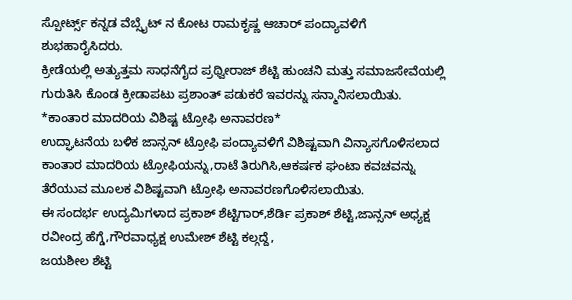ಸ್ಪೋರ್ಟ್ಸ್ ಕನ್ನಡ ವೆಬ್ಸೈಟ್ ನ ಕೋಟ ರಾಮಕೃಷ್ಣ ಆಚಾರ್ ಪಂದ್ಯಾವಳಿಗೆ ಶುಭಹಾರೈಸಿದರು.
ಕ್ರೀಡೆಯಲ್ಲಿ ಅತ್ಯುತ್ತಮ ಸಾಧನೆಗೈದ ಪ್ರಥ್ವೀರಾಜ್ ಶೆಟ್ಟಿ ಹುಂಚನಿ ಮತ್ತು ಸಮಾಜಸೇವೆಯಲ್ಲಿ ಗುರುತಿಸಿ ಕೊಂಡ ಕ್ರೀಡಾಪಟು ಪ್ರಶಾಂತ್ ಪಡುಕರೆ ಇವರನ್ನು ಸನ್ಮಾನಿಸಲಾಯಿತು.
*ಕಾಂತಾರ ಮಾದರಿಯ ವಿಶಿಷ್ಟ ಟ್ರೋಫಿ ಅನಾವರಣ*
ಉದ್ಘಾಟನೆಯ ಬಳಿಕ ಜಾನ್ಸನ್ ಟ್ರೋಫಿ ಪಂದ್ಯಾವಳಿಗೆ ವಿಶಿಷ್ಟವಾಗಿ ವಿನ್ಯಾಸಗೊಳಿಸಲಾದ ಕಾಂತಾರ ಮಾದರಿಯ ಟ್ರೋಫಿಯನ್ನು,ರಾಟೆ ತಿರುಗಿಸಿ,ಆಕರ್ಷಕ ಘಂಟಾ ಕವಚವನ್ನು ತೆರೆಯುವ ಮೂಲಕ ವಿಶಿಷ್ಟವಾಗಿ ಟ್ರೋಫಿ ಅನಾವರಣಗೊಳಿಸಲಾಯಿತು.
ಈ ಸಂದರ್ಭ ಉದ್ಯಮಿಗಳಾದ ಪ್ರಕಾಶ್ ಶೆಟ್ಟಿಗಾರ್,ಶೆರ್ಡಿ ಪ್ರಕಾಶ್ ಶೆಟ್ಟಿ,ಜಾನ್ಸನ್ ಅಧ್ಯಕ್ಷ ರವೀಂದ್ರ ಹೆಗ್ಡೆ,ಗೌರವಾಧ್ಯಕ್ಷ ಉಮೇಶ್ ಶೆಟ್ಟಿ ಕಲ್ಗದ್ದೆ,
ಜಯಶೀಲ ಶೆಟ್ಟಿ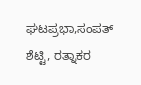ಘಟಪ್ರಭಾ,ಸಂಪತ್ ಶೆಟ್ಟಿ, ರತ್ನಾಕರ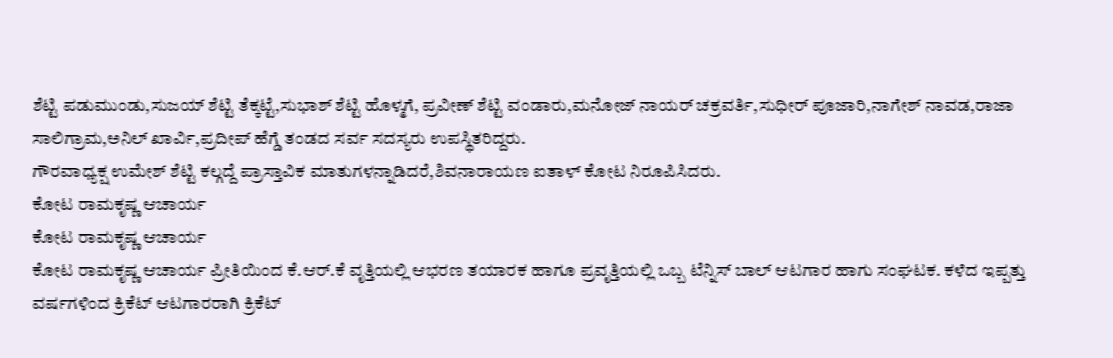ಶೆಟ್ಟಿ ಪಡುಮುಂಡು,ಸುಜಯ್ ಶೆಟ್ಟಿ ತೆಕ್ಕಟ್ಟೆ,ಸುಭಾಶ್ ಶೆಟ್ಟಿ ಹೊಳ್ಮಗೆ, ಪ್ರವೀಣ್ ಶೆಟ್ಟಿ ವಂಡಾರು,ಮನೋಜ್ ನಾಯರ್ ಚಕ್ರವರ್ತಿ,ಸುಧೀರ್ ಪೂಜಾರಿ,ನಾಗೇಶ್ ನಾವಡ,ರಾಜಾ ಸಾಲಿಗ್ರಾಮ,ಅನಿಲ್ ಖಾರ್ವಿ,ಪ್ರದೀಪ್ ಹೆಗ್ಡೆ ತಂಡದ ಸರ್ವ ಸದಸ್ಯರು ಉಪಸ್ಥಿತರಿದ್ದರು.
ಗೌರವಾಧ್ಯಕ್ಷ ಉಮೇಶ್ ಶೆಟ್ಟಿ ಕಲ್ಗದ್ದೆ ಪ್ರಾಸ್ತಾವಿಕ ಮಾತುಗಳನ್ನಾಡಿದರೆ,ಶಿವನಾರಾಯಣ ಐತಾಳ್ ಕೋಟ ನಿರೂಪಿಸಿದರು.
ಕೋಟ ರಾಮಕೃಷ್ಣ ಆಚಾರ್ಯ
ಕೋಟ ರಾಮಕೃಷ್ಣ ಆಚಾರ್ಯ
ಕೋಟ ರಾಮಕೃಷ್ಣ ಆಚಾರ್ಯ ಪ್ರೀತಿಯಿಂದ ಕೆ.ಆರ್.ಕೆ ವೃತ್ತಿಯಲ್ಲಿ ಆಭರಣ ತಯಾರಕ ಹಾಗೂ ಪ್ರವೃತ್ತಿಯಲ್ಲಿ ಒಬ್ಬ ಟೆನ್ನಿಸ್ ಬಾಲ್ ಆಟಗಾರ ಹಾಗು ಸಂಘಟಕ. ಕಳೆದ ಇಪ್ಪತ್ತು ವರ್ಷಗಳಿಂದ ಕ್ರಿಕೆಟ್ ಆಟಗಾರರಾಗಿ ಕ್ರಿಕೆಟ್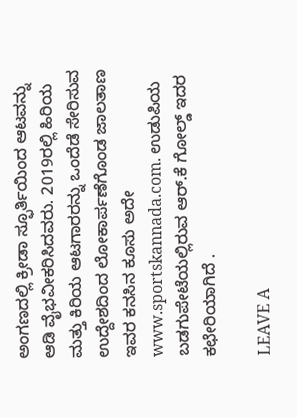ಅಂಗಣದಲ್ಲಿ ಕ್ರೀಡಾ ಸ್ಫೂರ್ತಿಯಿಂದ ಆಟವನ್ನು ಆಡಿ ವೈಭವೀಕರಿಸಿದವರು. 2019ರಲ್ಲಿ ಹಿರಿಯ ಮತ್ತು ಕಿರಿಯ ಆಟಗಾರರನ್ನು ಒಂದೆಡೆ ಸೇರಿಸುವ ಉದ್ದೇಶದಿಂದ ಲೋಕಾರ್ಪಣೆಗೊಂಡ ಜಾಲತಾಣ ಇವರ ಕನಸಿನ ಕೂಸು ಅದೇ www.sportskannada.com. ಉಡುಪಿಯ ಬಡಗುಪೇಟೆಯಲ್ಲಿರುವ ಆರ್.ಕೆ ಗೋಲ್ಡ್ ಇದರ ಕಛೇರಿಯಾಗಿದೆ .

LEAVE A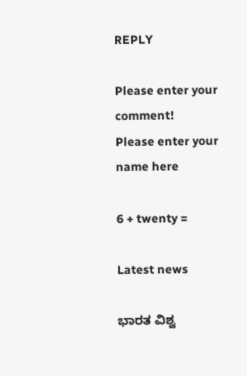REPLY

Please enter your comment!
Please enter your name here

6 + twenty =

Latest news

ಭಾರತ ವಿಶ್ವ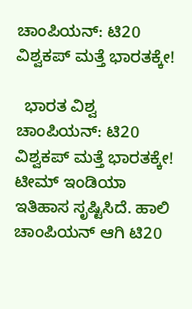ಚಾಂಪಿಯನ್: ಟಿ20 ವಿಶ್ವಕಪ್ ಮತ್ತೆ ಭಾರತಕ್ಕೇ!

  ಭಾರತ ವಿಶ್ವ ಚಾಂಪಿಯನ್: ಟಿ20 ವಿಶ್ವಕಪ್ ಮತ್ತೆ ಭಾರತಕ್ಕೇ! ಟೀಮ್ ಇಂಡಿಯಾ ಇತಿಹಾಸ ಸೃಷ್ಟಿಸಿದೆ. ಹಾಲಿ ಚಾಂಪಿಯನ್ ಆಗಿ ಟಿ20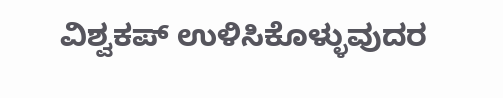ವಿಶ್ವಕಪ್ ಉಳಿಸಿಕೊಳ್ಳುವುದರ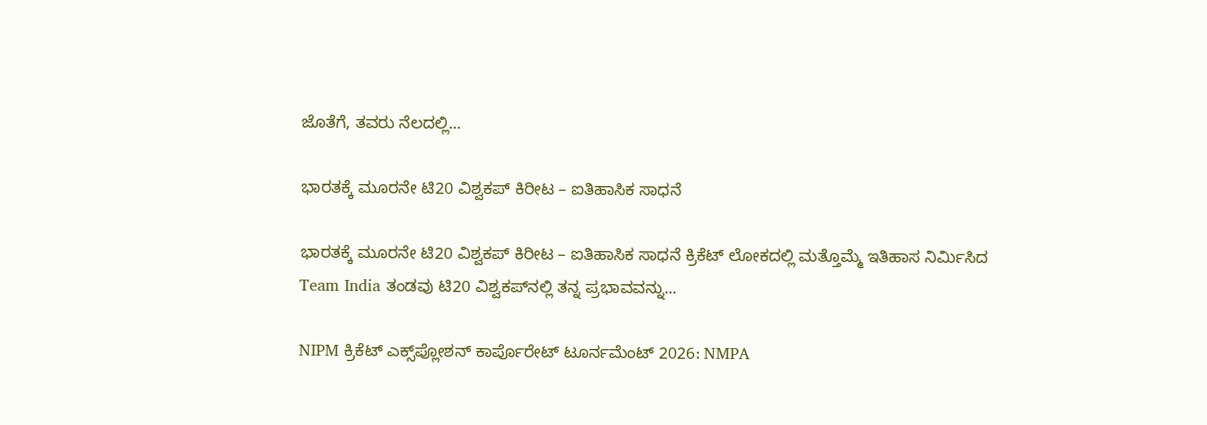ಜೊತೆಗೆ, ತವರು ನೆಲದಲ್ಲಿ...

ಭಾರತಕ್ಕೆ ಮೂರನೇ ಟಿ20 ವಿಶ್ವಕಪ್ ಕಿರೀಟ – ಐತಿಹಾಸಿಕ ಸಾಧನೆ

ಭಾರತಕ್ಕೆ ಮೂರನೇ ಟಿ20 ವಿಶ್ವಕಪ್ ಕಿರೀಟ – ಐತಿಹಾಸಿಕ ಸಾಧನೆ ಕ್ರಿಕೆಟ್ ಲೋಕದಲ್ಲಿ ಮತ್ತೊಮ್ಮೆ ಇತಿಹಾಸ ನಿರ್ಮಿಸಿದ Team India ತಂಡವು ಟಿ20 ವಿಶ್ವಕಪ್‌ನಲ್ಲಿ ತನ್ನ ಪ್ರಭಾವವನ್ನು...

NIPM ಕ್ರಿಕೆಟ್ ಎಕ್ಸ್‌ಪ್ಲೋಶನ್ ಕಾರ್ಪೊರೇಟ್ ಟೂರ್ನಮೆಂಟ್ 2026: NMPA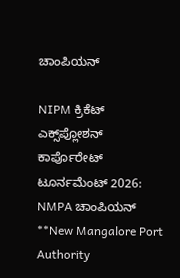ಚಾಂಪಿಯನ್

NIPM ಕ್ರಿಕೆಟ್ ಎಕ್ಸ್‌ಪ್ಲೋಶನ್ ಕಾರ್ಪೊರೇಟ್ ಟೂರ್ನಮೆಂಟ್ 2026: NMPA ಚಾಂಪಿಯನ್ **New Mangalore Port Authority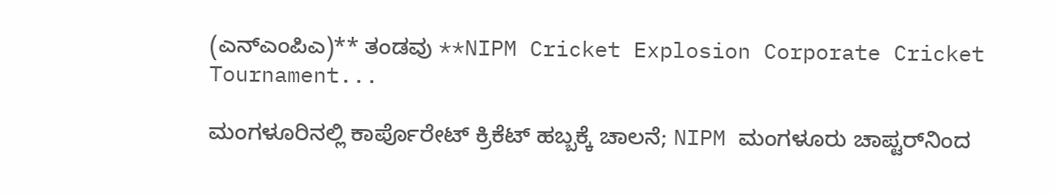(ಎನ್‌ಎಂಪಿಎ)** ತಂಡವು **NIPM Cricket Explosion Corporate Cricket Tournament...

ಮಂಗಳೂರಿನಲ್ಲಿ ಕಾರ್ಪೊರೇಟ್ ಕ್ರಿಕೆಟ್ ಹಬ್ಬಕ್ಕೆ ಚಾಲನೆ; NIPM ಮಂಗಳೂರು ಚಾಪ್ಟರ್‌ನಿಂದ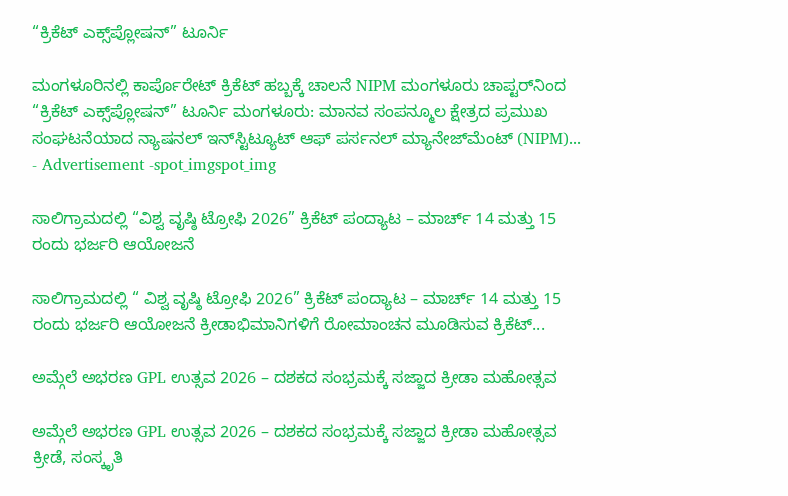“ಕ್ರಿಕೆಟ್ ಎಕ್ಸ್‌ಪ್ಲೋಷನ್” ಟೂರ್ನಿ

ಮಂಗಳೂರಿನಲ್ಲಿ ಕಾರ್ಪೊರೇಟ್ ಕ್ರಿಕೆಟ್ ಹಬ್ಬಕ್ಕೆ ಚಾಲನೆ NIPM ಮಂಗಳೂರು ಚಾಪ್ಟರ್‌ನಿಂದ “ಕ್ರಿಕೆಟ್ ಎಕ್ಸ್‌ಪ್ಲೋಷನ್” ಟೂರ್ನಿ ಮಂಗಳೂರು: ಮಾನವ ಸಂಪನ್ಮೂಲ ಕ್ಷೇತ್ರದ ಪ್ರಮುಖ ಸಂಘಟನೆಯಾದ ನ್ಯಾಷನಲ್ ಇನ್‌ಸ್ಟಿಟ್ಯೂಟ್ ಆಫ್ ಪರ್ಸನಲ್ ಮ್ಯಾನೇಜ್‌ಮೆಂಟ್ (NIPM)...
- Advertisement -spot_imgspot_img

ಸಾಲಿಗ್ರಾಮದಲ್ಲಿ “ವಿಶ್ವ ವೃಷ್ಠಿ ಟ್ರೋಫಿ 2026” ಕ್ರಿಕೆಟ್ ಪಂದ್ಯಾಟ – ಮಾರ್ಚ್ 14 ಮತ್ತು 15 ರಂದು ಭರ್ಜರಿ ಆಯೋಜನೆ

ಸಾಲಿಗ್ರಾಮದಲ್ಲಿ “ ವಿಶ್ವ ವೃಷ್ಠಿ ಟ್ರೋಫಿ 2026” ಕ್ರಿಕೆಟ್ ಪಂದ್ಯಾಟ – ಮಾರ್ಚ್ 14 ಮತ್ತು 15 ರಂದು ಭರ್ಜರಿ ಆಯೋಜನೆ ಕ್ರೀಡಾಭಿಮಾನಿಗಳಿಗೆ ರೋಮಾಂಚನ ಮೂಡಿಸುವ ಕ್ರಿಕೆಟ್...

ಅಮ್ಗೆಲೆ ಅಭರಣ GPL ಉತ್ಸವ 2026 – ದಶಕದ ಸಂಭ್ರಮಕ್ಕೆ ಸಜ್ಜಾದ ಕ್ರೀಡಾ ಮಹೋತ್ಸವ

ಅಮ್ಗೆಲೆ ಅಭರಣ GPL ಉತ್ಸವ 2026 – ದಶಕದ ಸಂಭ್ರಮಕ್ಕೆ ಸಜ್ಜಾದ ಕ್ರೀಡಾ ಮಹೋತ್ಸವ ಕ್ರೀಡೆ, ಸಂಸ್ಕೃತಿ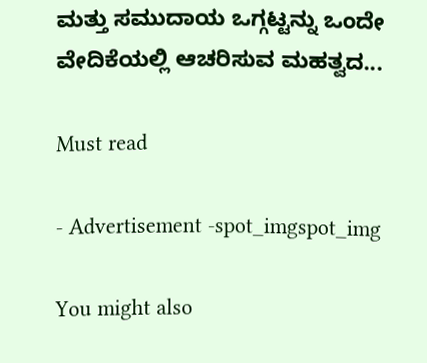ಮತ್ತು ಸಮುದಾಯ ಒಗ್ಗಟ್ಟನ್ನು ಒಂದೇ ವೇದಿಕೆಯಲ್ಲಿ ಆಚರಿಸುವ ಮಹತ್ವದ...

Must read

- Advertisement -spot_imgspot_img

You might also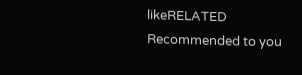likeRELATED
Recommended to you